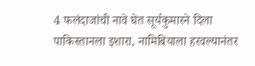4 फलंदाजांची नावे घेत सूर्यकुमारने दिला पाकिस्तानला इशारा, नामिबियाला हरवल्यानंतर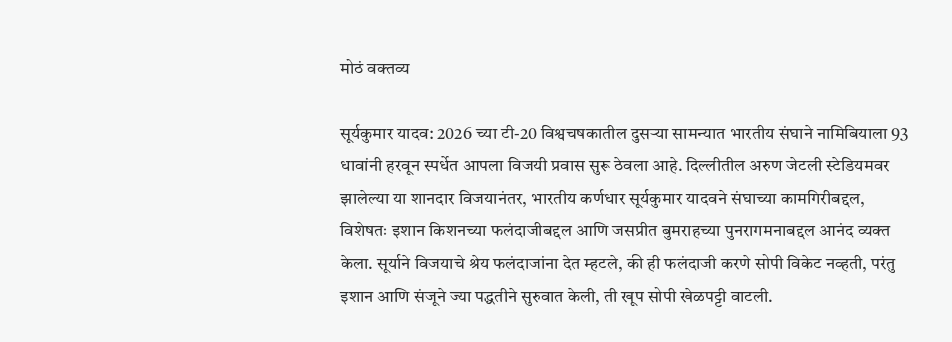मोठं वक्तव्य

सूर्यकुमार यादव: 2026 च्या टी-20 विश्वचषकातील दुसऱ्या सामन्यात भारतीय संघाने नामिबियाला 93 धावांनी हरवून स्पर्धेत आपला विजयी प्रवास सुरू ठेवला आहे. दिल्लीतील अरुण जेटली स्टेडियमवर झालेल्या या शानदार विजयानंतर, भारतीय कर्णधार सूर्यकुमार यादवने संघाच्या कामगिरीबद्दल, विशेषतः इशान किशनच्या फलंदाजीबद्दल आणि जसप्रीत बुमराहच्या पुनरागमनाबद्दल आनंद व्यक्त केला. सूर्याने विजयाचे श्रेय फलंदाजांना देत म्हटले, की ही फलंदाजी करणे सोपी विकेट नव्हती, परंतु इशान आणि संजूने ज्या पद्धतीने सुरुवात केली, ती खूप सोपी खेळपट्टी वाटली.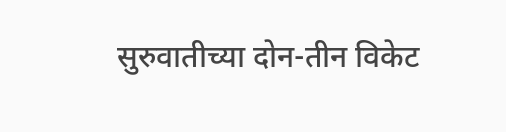सुरुवातीच्या दोन-तीन विकेट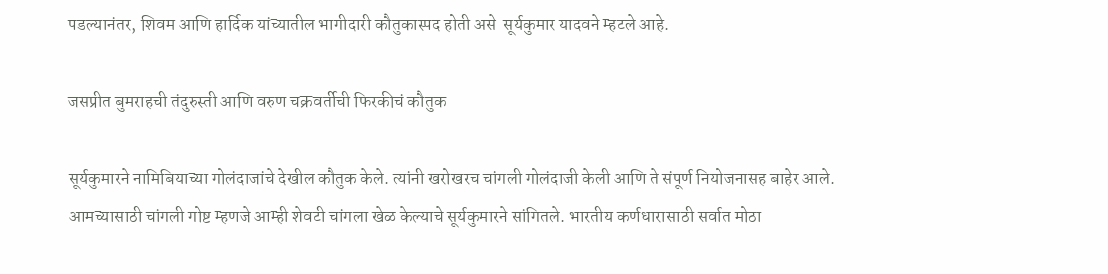पडल्यानंतर, शिवम आणि हार्दिक यांच्यातील भागीदारी कौतुकास्पद होती असे  सूर्यकुमार यादवने म्हटले आहे.

जसप्रीत बुमराहची तंदुरुस्ती आणि वरुण चक्रवर्तीची फिरकीचं कौतुक

सूर्यकुमारने नामिबियाच्या गोलंदाजांचे देखील कौतुक केले. त्यांनी खरोखरच चांगली गोलंदाजी केली आणि ते संपूर्ण नियोजनासह बाहेर आले. आमच्यासाठी चांगली गोष्ट म्हणजे आम्ही शेवटी चांगला खेळ केल्याचे सूर्यकुमारने सांगितले. भारतीय कर्णधारासाठी सर्वात मोठा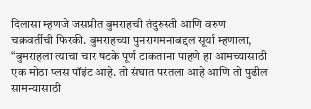दिलासा म्हणजे जसप्रीत बुमराहची तंदुरुस्ती आणि वरुण चक्रवर्तीची फिरकी. बुमराहच्या पुनरागमनाबद्दल सूर्या म्हणाला, “बुमराहला त्याचा चार षटके पूर्ण टाकताना पाहणे हा आमच्यासाठी एक मोठा प्लस पॉइंट आहे. तो संघात परतला आहे आणि तो पुढील सामन्यासाठी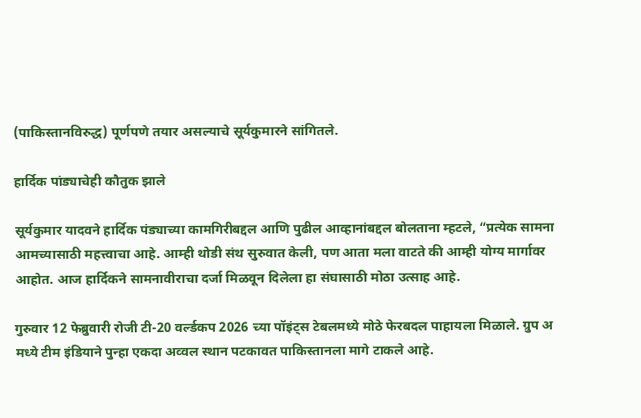(पाकिस्तानविरुद्ध) पूर्णपणे तयार असल्याचे सूर्यकुमारने सांगितले.

हार्दिक पांड्याचेही कौतुक झाले

सूर्यकुमार यादवने हार्दिक पंड्याच्या कामगिरीबद्दल आणि पुढील आव्हानांबद्दल बोलताना म्हटले, “प्रत्येक सामना आमच्यासाठी महत्त्वाचा आहे. आम्ही थोडी संथ सुरुवात केली, पण आता मला वाटते की आम्ही योग्य मार्गावर आहोत. आज हार्दिकने सामनावीराचा दर्जा मिळवून दिलेला हा संघासाठी मोठा उत्साह आहे.

गुरुवार 12 फेब्रुवारी रोजी टी-20 वर्ल्डकप 2026 च्या पॉइंट्स टेबलमध्ये मोठे फेरबदल पाहायला मिळाले. ग्रुप अ मध्ये टीम इंडियाने पुन्हा एकदा अव्वल स्थान पटकावत पाकिस्तानला मागे टाकले आहे.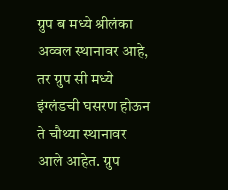ग्रुप ब मध्ये श्रीलंका अव्वल स्थानावर आहे, तर ग्रुप सी मध्ये इंग्लंडची घसरण होऊन ते चौथ्या स्थानावर आले आहेत. ग्रुप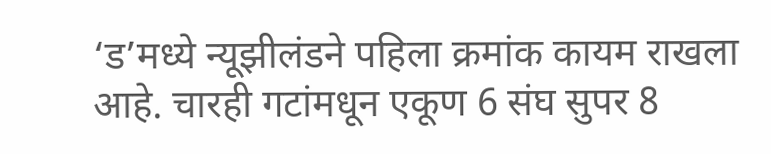‘ड’मध्ये न्यूझीलंडने पहिला क्रमांक कायम राखला आहे. चारही गटांमधून एकूण 6 संघ सुपर 8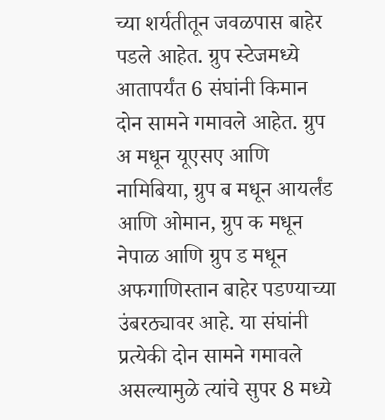च्या शर्यतीतून जवळपास बाहेर पडले आहेत. ग्रुप स्टेजमध्ये आतापर्यंत 6 संघांनी किमान दोन सामने गमावले आहेत. ग्रुप अ मधून यूएसए आणि नामिबिया, ग्रुप ब मधून आयर्लंड आणि ओमान, ग्रुप क मधून नेपाळ आणि ग्रुप ड मधून अफगाणिस्तान बाहेर पडण्याच्या उंबरठ्यावर आहे. या संघांनी प्रत्येकी दोन सामने गमावले असल्यामुळे त्यांचे सुपर 8 मध्ये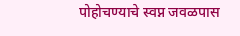पोहोचण्याचे स्वप्न जवळपास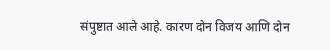संपुष्टात आले आहे. कारण दोन विजय आणि दोन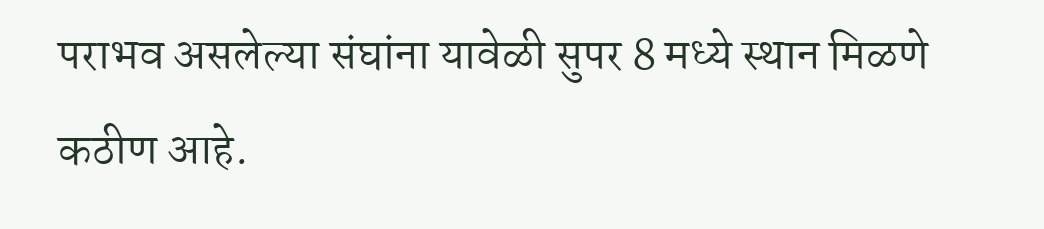पराभव असलेल्या संघांना यावेळी सुपर 8 मध्ये स्थान मिळणे कठीण आहे.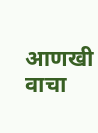आणखी वाचा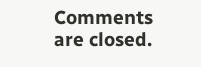Comments are closed.